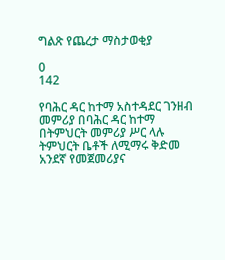ግልጽ የጨረታ ማስታወቂያ

0
142

የባሕር ዳር ከተማ አስተዳደር ገንዘብ መምሪያ በባሕር ዳር ከተማ በትምህርት መምሪያ ሥር ላሉ ትምህርት ቤቶች ለሚማሩ ቅድመ አንደኛ የመጀመሪያና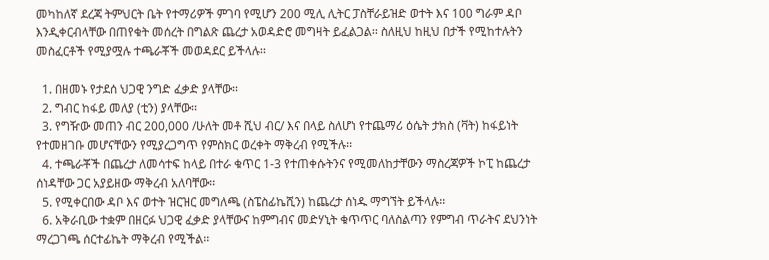መካከለኛ ደረጃ ትምህርት ቤት የተማሪዎች ምገባ የሚሆን 200 ሚሊ ሊትር ፓስቸራይዝድ ወተት እና 100 ግራም ዳቦ እንዲቀርብላቸው በጠየቁት መሰረት በግልጽ ጨረታ አወዳድሮ መግዛት ይፈልጋል፡፡ ስለዚህ ከዚህ በታች የሚከተሉትን መስፈርቶች የሚያሟሉ ተጫራቾች መወዳደር ይችላሉ፡፡

  1. በዘመኑ የታደሰ ህጋዊ ንግድ ፈቃድ ያላቸው፡፡
  2. ግብር ከፋይ መለያ (ቲን) ያላቸው፡፡
  3. የግዥው መጠን ብር 200,000 /ሁለት መቶ ሺህ ብር/ እና በላይ ስለሆነ የተጨማሪ ዕሴት ታክስ (ቫት) ከፋይነት የተመዘገቡ መሆናቸውን የሚያረጋግጥ የምስክር ወረቀት ማቅረብ የሚችሉ፡፡
  4. ተጫራቾች በጨረታ ለመሳተፍ ከላይ በተራ ቁጥር 1-3 የተጠቀሱትንና የሚመለከታቸውን ማስረጃዎች ኮፒ ከጨረታ ሰነዳቸው ጋር አያይዘው ማቅረብ አለባቸው፡፡
  5. የሚቀርበው ዳቦ እና ወተት ዝርዝር መግለጫ (ስፔስፊኬሺን) ከጨረታ ሰነዱ ማግኘት ይችላሉ፡፡
  6. አቅራቢው ተቋም በዘርፉ ህጋዊ ፈቃድ ያላቸውና ከምግብና መድሃኒት ቁጥጥር ባለስልጣን የምግብ ጥራትና ደህንነት ማረጋገጫ ሰርተፊኬት ማቅረብ የሚችል፡፡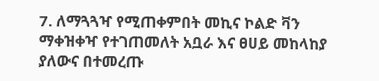7. ለማጓጓዣ የሚጠቀምበት መኪና ኮልድ ቫን ማቀዝቀዣ የተገጠመለት አቧራ እና ፀሀይ መከላከያ ያለውና በተመረጡ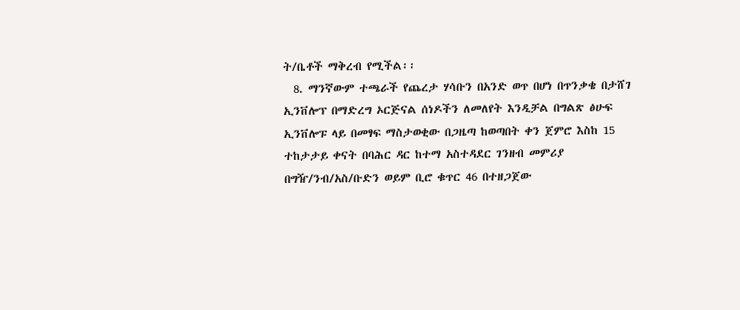ት/ቤቶች ማቅረብ የሚችል፡፡
  8. ማንኛውም ተጫራች የጨረታ ሃሳቡን በአንድ ወጥ በሆነ በጥንቃቄ በታሸገ ኢንቨሎፕ በማድረግ ኦርጅናል ሰነዶችን ለመለየት እንዲቻል በግልጽ ፅሁፍ ኢንቨሎፑ ላይ በመፃፍ ማስታወቂው በጋዜጣ ከወጣበት ቀን ጀምሮ እስከ 15 ተከታታይ ቀናት በባሕር ዳር ከተማ አስተዳደር ገንዘብ መምሪያ በግዥ/ንብ/አስ/ቡድን ወይም ቢሮ ቁጥር 46 በተዘጋጀው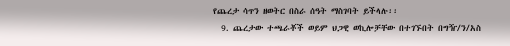የጨረታ ሳጥን ዘወትር በስራ ሰዓት ማስገባት ይችላሉ፡፡
  9. ጨረታው ተጫራቾች ወይም ህጋዊ ወኪሎቻቸው በተገኙበት በግዥ/ን/አስ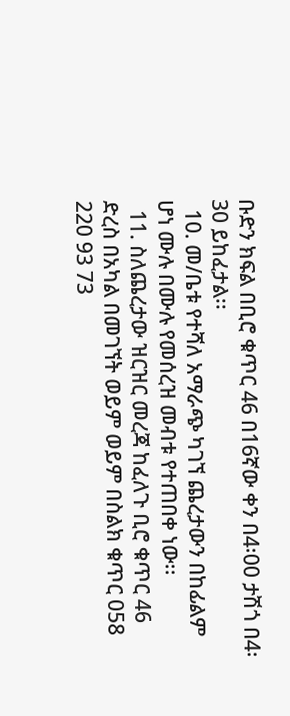ቡድን ክፍል በቢሮ ቁጥር 46 በ16ኛው ቀን በ4፡00 ታሽጎ በ4፡30 ይከፈታል፡፡
  10. መ/ቤቱ የተሻለ አማራጭ ካገኘ ጨረታውን በከፊልም ሆነ ሙሉ በሙሉ የመሰረዝ መብቱ የተጠበቀ ነው፡፡
  11. ስለጨረታው ዝርዝር መረጃ ከፈለጉ ቢሮ ቁጥር 46 ድረስ በአካል በመገኘት ወይም ወይም በስልክ ቁጥር 058 220 93 73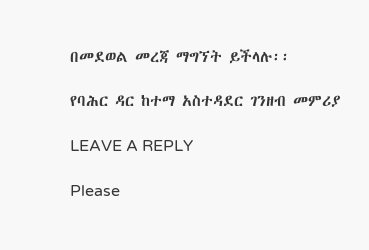በመደወል መረጃ ማግኘት ይችላሉ፡፡

የባሕር ዳር ከተማ አስተዳደር ገንዘብ መምሪያ

LEAVE A REPLY

Please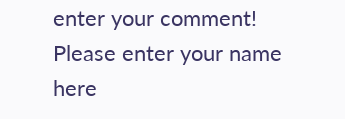enter your comment!
Please enter your name here